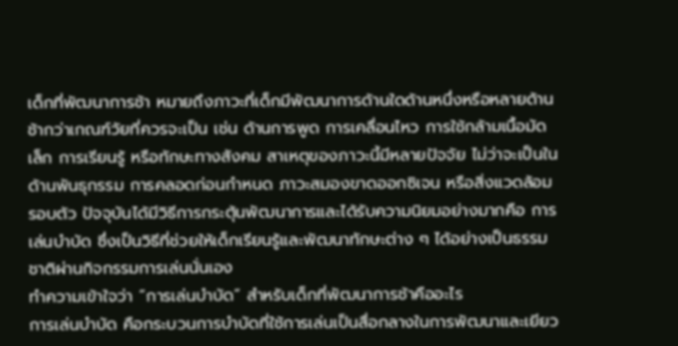เด็กที่พัฒนาการช้า หมายถึงภาวะที่เด็กมีพัฒนาการด้านใดด้านหนึ่งหรือหลายด้านช้ากว่าเกณฑ์วัยที่ควรจะเป็น เช่น ด้านการพูด การเคลื่อนไหว การใช้กล้ามเนื้อมัดเล็ก การเรียนรู้ หรือทักษะทางสังคม สาเหตุของภาวะนี้มีหลายปัจจัย ไม่ว่าจะเป็นในด้านพันธุกรรม การคลอดก่อนกำหนด ภาวะสมองขาดออกซิเจน หรือสิ่งแวดล้อมรอบตัว ปัจจุบันได้มีวิธีการกระตุ้นพัฒนาการและได้รับความนิยมอย่างมากคือ การเล่นบำบัด ซึ่งเป็นวิธีที่ช่วยให้เด็กเรียนรู้และพัฒนาทักษะต่าง ๆ ได้อย่างเป็นธรรมชาติผ่านกิจกรรมการเล่นนั่นเอง
ทำความเข้าใจว่า “การเล่นบำบัด” สำหรับเด็กที่พัฒนาการช้าคืออะไร
การเล่นบำบัด คือกระบวนการบำบัดที่ใช้การเล่นเป็นสื่อกลางในการพัฒนาและเยียว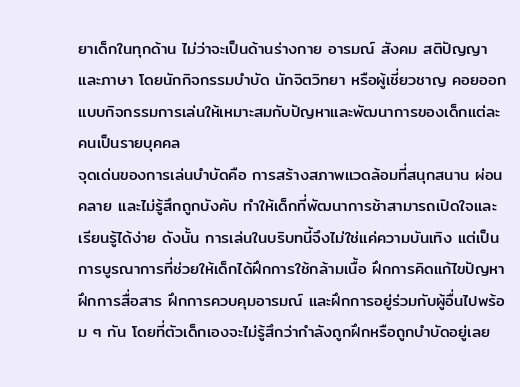ยาเด็กในทุกด้าน ไม่ว่าจะเป็นด้านร่างกาย อารมณ์ สังคม สติปัญญา และภาษา โดยนักกิจกรรมบำบัด นักจิตวิทยา หรือผู้เชี่ยวชาญ คอยออกแบบกิจกรรมการเล่นให้เหมาะสมกับปัญหาและพัฒนาการของเด็กแต่ละคนเป็นรายบุคคล
จุดเด่นของการเล่นบำบัดคือ การสร้างสภาพแวดล้อมที่สนุกสนาน ผ่อนคลาย และไม่รู้สึกถูกบังคับ ทำให้เด็กที่พัฒนาการช้าสามารถเปิดใจและเรียนรู้ได้ง่าย ดังนั้น การเล่นในบริบทนี้จึงไม่ใช่แค่ความบันเทิง แต่เป็นการบูรณาการที่ช่วยให้เด็กได้ฝึกการใช้กล้ามเนื้อ ฝึกการคิดแก้ไขปัญหา ฝึกการสื่อสาร ฝึกการควบคุมอารมณ์ และฝึกการอยู่ร่วมกับผู้อื่นไปพร้อม ๆ กัน โดยที่ตัวเด็กเองจะไม่รู้สึกว่ากำลังถูกฝึกหรือถูกบำบัดอยู่เลย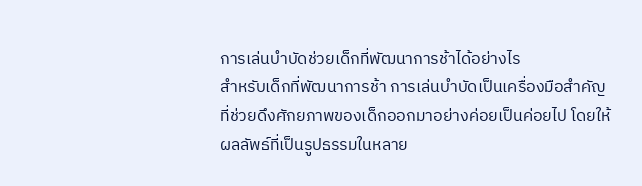การเล่นบำบัดช่วยเด็กที่พัฒนาการช้าได้อย่างไร
สำหรับเด็กที่พัฒนาการช้า การเล่นบำบัดเป็นเครื่องมือสำคัญที่ช่วยดึงศักยภาพของเด็กออกมาอย่างค่อยเป็นค่อยไป โดยให้ผลลัพธ์ที่เป็นรูปธรรมในหลาย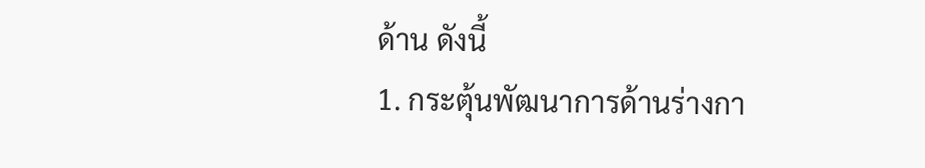ด้าน ดังนี้
1. กระตุ้นพัฒนาการด้านร่างกา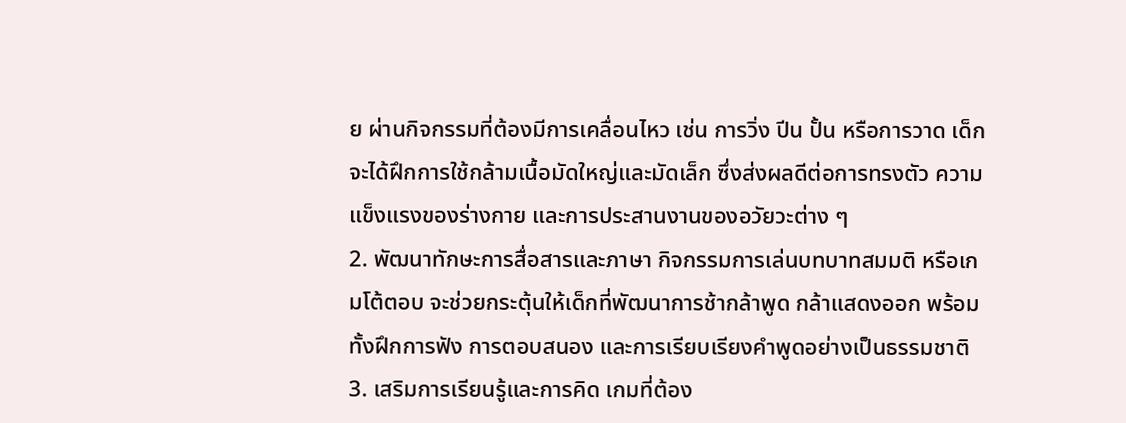ย ผ่านกิจกรรมที่ต้องมีการเคลื่อนไหว เช่น การวิ่ง ปีน ปั้น หรือการวาด เด็กจะได้ฝึกการใช้กล้ามเนื้อมัดใหญ่และมัดเล็ก ซึ่งส่งผลดีต่อการทรงตัว ความแข็งแรงของร่างกาย และการประสานงานของอวัยวะต่าง ๆ
2. พัฒนาทักษะการสื่อสารและภาษา กิจกรรมการเล่นบทบาทสมมติ หรือเกมโต้ตอบ จะช่วยกระตุ้นให้เด็กที่พัฒนาการช้ากล้าพูด กล้าแสดงออก พร้อมทั้งฝึกการฟัง การตอบสนอง และการเรียบเรียงคำพูดอย่างเป็นธรรมชาติ
3. เสริมการเรียนรู้และการคิด เกมที่ต้อง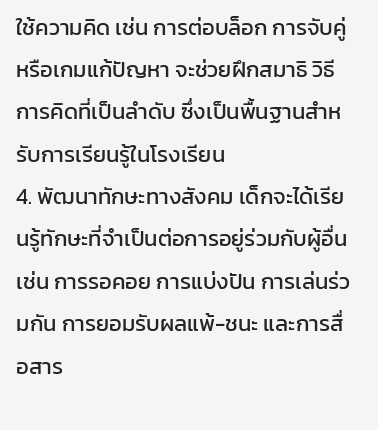ใช้ความคิด เช่น การต่อบล็อก การจับคู่ หรือเกมแก้ปัญหา จะช่วยฝึกสมาธิ วิธีการคิดที่เป็นลำดับ ซึ่งเป็นพื้นฐานสำหรับการเรียนรู้ในโรงเรียน
4. พัฒนาทักษะทางสังคม เด็กจะได้เรียนรู้ทักษะที่จำเป็นต่อการอยู่ร่วมกับผู้อื่น เช่น การรอคอย การแบ่งปัน การเล่นร่วมกัน การยอมรับผลแพ้-ชนะ และการสื่อสาร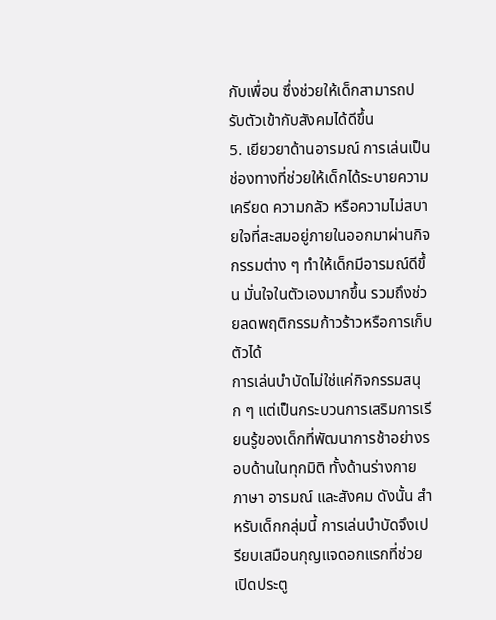กับเพื่อน ซึ่งช่วยให้เด็กสามารถปรับตัวเข้ากับสังคมได้ดีขึ้น
5. เยียวยาด้านอารมณ์ การเล่นเป็นช่องทางที่ช่วยให้เด็กได้ระบายความเครียด ความกลัว หรือความไม่สบายใจที่สะสมอยู่ภายในออกมาผ่านกิจกรรมต่าง ๆ ทำให้เด็กมีอารมณ์ดีขึ้น มั่นใจในตัวเองมากขึ้น รวมถึงช่วยลดพฤติกรรมก้าวร้าวหรือการเก็บตัวได้
การเล่นบำบัดไม่ใช่แค่กิจกรรมสนุก ๆ แต่เป็นกระบวนการเสริมการเรียนรู้ของเด็กที่พัฒนาการช้าอย่างรอบด้านในทุกมิติ ทั้งด้านร่างกาย ภาษา อารมณ์ และสังคม ดังนั้น สำหรับเด็กกลุ่มนี้ การเล่นบำบัดจึงเปรียบเสมือนกุญแจดอกแรกที่ช่วยเปิดประตู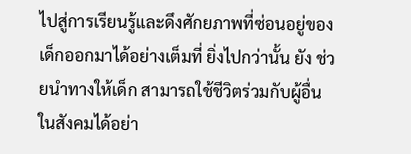ไปสู่การเรียนรู้และดึงศักยภาพที่ซ่อนอยู่ของเด็กออกมาได้อย่างเต็มที่ ยิ่งไปกว่านั้น ยัง ช่วยนำทางให้เด็ก สามารถใช้ชีวิตร่วมกับผู้อื่นในสังคมได้อย่า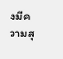งมีความสุ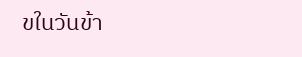ขในวันข้า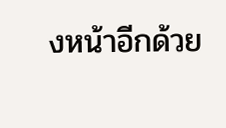งหน้าอีกด้วย